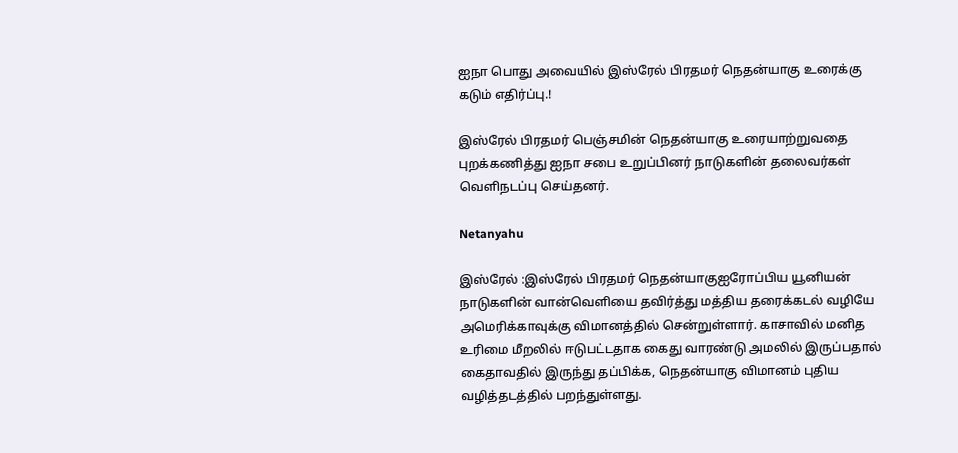ஐநா பொது அவையில் இஸ்ரேல் பிரதமர் நெதன்யாகு உரைக்கு கடும் எதிர்ப்பு.!

இஸ்ரேல் பிரதமர் பெஞ்சமின் நெதன்யாகு உரையாற்றுவதை புறக்கணித்து ஐநா சபை உறுப்பினர் நாடுகளின் தலைவர்கள் வெளிநடப்பு செய்தனர்.

Netanyahu

இஸ்ரேல் :இஸ்ரேல் பிரதமர் நெதன்யாகுஐரோப்பிய யூனியன் நாடுகளின் வான்வெளியை தவிர்த்து மத்திய தரைக்கடல் வழியே அமெரிக்காவுக்கு விமானத்தில் சென்றுள்ளார். காசாவில் மனித உரிமை மீறலில் ஈடுபட்டதாக கைது வாரண்டு அமலில் இருப்பதால் கைதாவதில் இருந்து தப்பிக்க, நெதன்யாகு விமானம் புதிய வழித்தடத்தில் பறந்துள்ளது.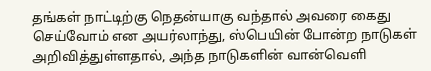தங்கள் நாட்டிற்கு நெதன்யாகு வந்தால் அவரை கைது செய்வோம் என அயர்லாந்து, ஸ்பெயின் போன்ற நாடுகள் அறிவித்துள்ளதால், அந்த நாடுகளின் வான்வெளி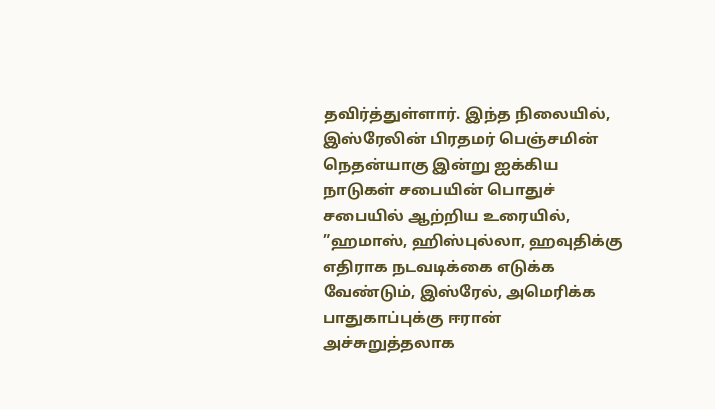தவிர்த்துள்ளார். இந்த நிலையில், இஸ்ரேலின் பிரதமர் பெஞ்சமின் நெதன்யாகு இன்று ஐக்கிய நாடுகள் சபையின் பொதுச் சபையில் ஆற்றிய உரையில், ”ஹமாஸ், ஹிஸ்புல்லா, ஹவுதிக்கு எதிராக நடவடிக்கை எடுக்க வேண்டும், இஸ்ரேல், அமெரிக்க பாதுகாப்புக்கு ஈரான் அச்சுறுத்தலாக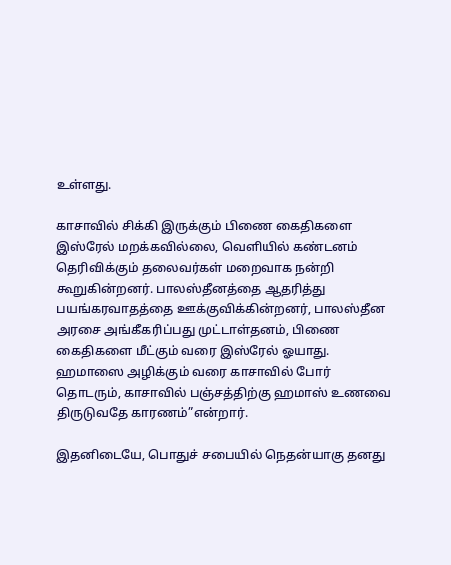உள்ளது.

காசாவில் சிக்கி இருக்கும் பிணை கைதிகளை இஸ்ரேல் மறக்கவில்லை, வெளியில் கண்டனம் தெரிவிக்கும் தலைவர்கள் மறைவாக நன்றி கூறுகின்றனர். பாலஸ்தீனத்தை ஆதரித்து பயங்கரவாதத்தை ஊக்குவிக்கின்றனர், பாலஸ்தீன அரசை அங்கீகரிப்பது முட்டாள்தனம், பிணை கைதிகளை மீட்கும் வரை இஸ்ரேல் ஓயாது. ஹமாஸை அழிக்கும் வரை காசாவில் போர் தொடரும், காசாவில் பஞ்சத்திற்கு ஹமாஸ் உணவை திருடுவதே காரணம்”என்றார்.

இதனிடையே, பொதுச் சபையில் நெதன்யாகு தனது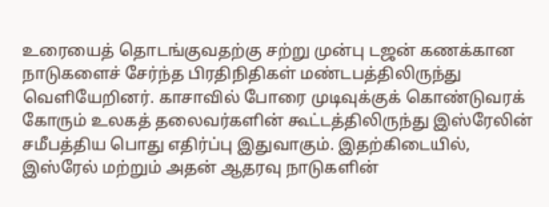உரையைத் தொடங்குவதற்கு சற்று முன்பு டஜன் கணக்கான நாடுகளைச் சேர்ந்த பிரதிநிதிகள் மண்டபத்திலிருந்து வெளியேறினர். காசாவில் போரை முடிவுக்குக் கொண்டுவரக் கோரும் உலகத் தலைவர்களின் கூட்டத்திலிருந்து இஸ்ரேலின் சமீபத்திய பொது எதிர்ப்பு இதுவாகும். இதற்கிடையில், இஸ்ரேல் மற்றும் அதன் ஆதரவு நாடுகளின்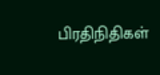பிரதிநிதிகள்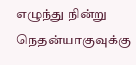எழுந்து நின்று நெதன்யாகுவுக்கு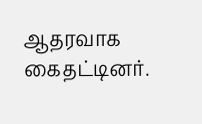ஆதரவாக கைதட்டினர்.